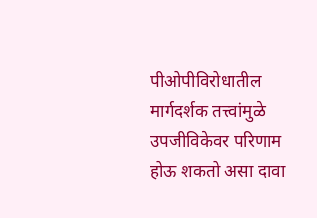पीओपीविरोधातील मार्गदर्शक तत्त्वांमुळे उपजीविकेवर परिणाम होऊ शकतो असा दावा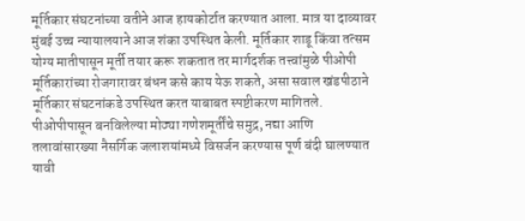मूर्तिकार संघटनांच्या वतीने आज हायकोर्टात करण्यात आला. मात्र या दाव्यावर मुंबई उच्च न्यायालयाने आज शंका उपस्थित केली. मूर्तिकार शाडू किंवा तत्सम योग्य मातीपासून मूर्ती तयार करू शकतात तर मार्गदर्शक तत्त्वांमुळे पीओपी मूर्तिकारांच्या रोजगारावर बंधन कसे काय येऊ शकते, असा सवाल खंडपीठाने मूर्तिकार संघटनांकडे उपस्थित करत याबाबत स्पष्टीकरण मागितले.
पीओपीपासून बनविलेल्या मोठ्या गणेशमूर्तींचे समुद्र, नद्या आणि तलावांसारख्या नैसर्गिक जलाशयांमध्ये विसर्जन करण्यास पूर्ण बंदी घालण्यात यावी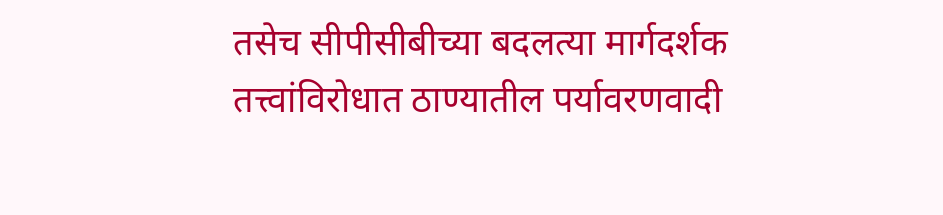तसेच सीपीसीबीच्या बदलत्या मार्गदर्शक तत्त्वांविरोधात ठाण्यातील पर्यावरणवादी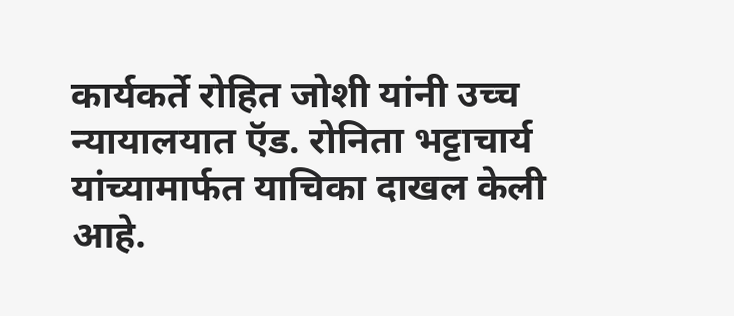कार्यकर्ते रोहित जोशी यांनी उच्च न्यायालयात ऍड. रोनिता भट्टाचार्य यांच्यामार्फत याचिका दाखल केली आहे.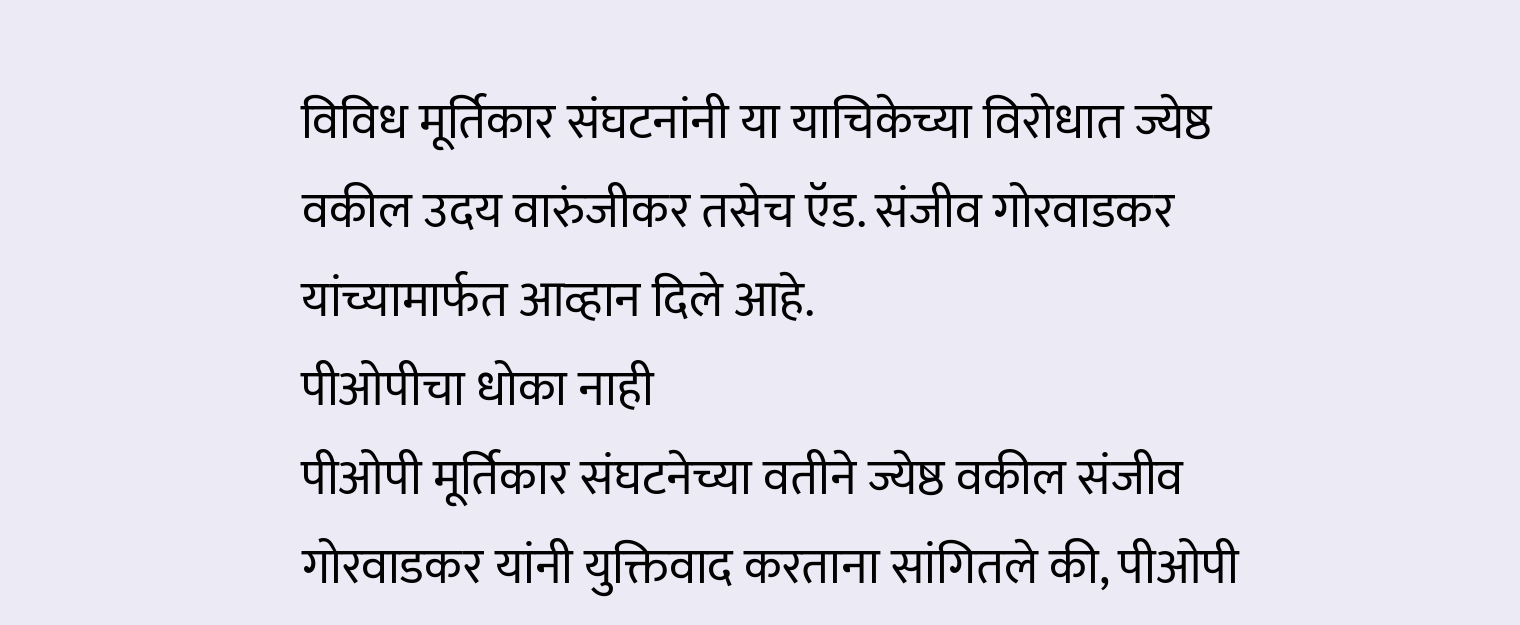विविध मूर्तिकार संघटनांनी या याचिकेच्या विरोधात ज्येष्ठ वकील उदय वारुंजीकर तसेच ऍड. संजीव गोरवाडकर यांच्यामार्फत आव्हान दिले आहे.
पीओपीचा धोका नाही
पीओपी मूर्तिकार संघटनेच्या वतीने ज्येष्ठ वकील संजीव गोरवाडकर यांनी युक्तिवाद करताना सांगितले की, पीओपी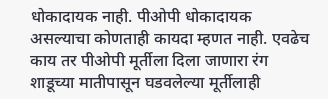धोकादायक नाही. पीओपी धोकादायक असल्याचा कोणताही कायदा म्हणत नाही. एवढेच काय तर पीओपी मूर्तीला दिला जाणारा रंग शाडूच्या मातीपासून घडवलेल्या मूर्तीलाही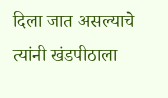दिला जात असल्याचे त्यांनी खंडपीठाला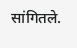सांगितले.